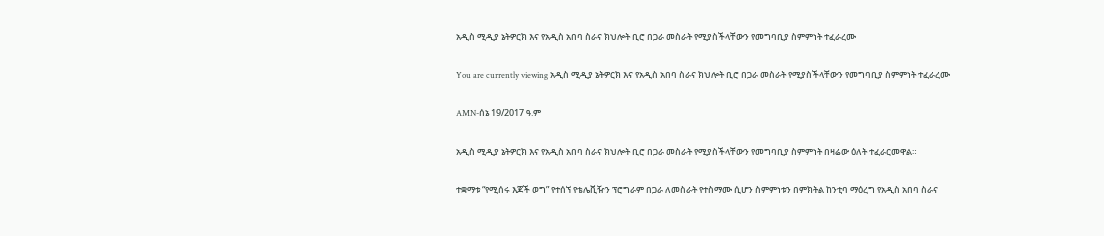አዲስ ሚዲያ ኔትዎርክ እና የአዲስ አበባ ስራና ክህሎት ቢሮ በጋራ መስራት የሚያስችላቸውን የመግባቢያ ስምምነት ተፈራረሙ

You are currently viewing አዲስ ሚዲያ ኔትዎርክ እና የአዲስ አበባ ስራና ክህሎት ቢሮ በጋራ መስራት የሚያስችላቸውን የመግባቢያ ስምምነት ተፈራረሙ

AMN-ሰኔ 19/2017 ዓ.ም

አዲስ ሚዲያ ኔትዎርክ እና የአዲስ አበባ ስራና ክህሎት ቢሮ በጋራ መስራት የሚያስችላቸውን የመግባቢያ ስምምነት በዛሬው ዕለት ተፈራርመዋል።

ተቋማቱ “የሚሰሩ እጆች ወግ” የተሰኘ የቴሌቪዥን ፕሮግራም በጋራ ለመስራት የተስማሙ ሲሆን ስምምነቱን በምክትል ከንቲባ ማዕረግ የአዲስ አበባ ስራና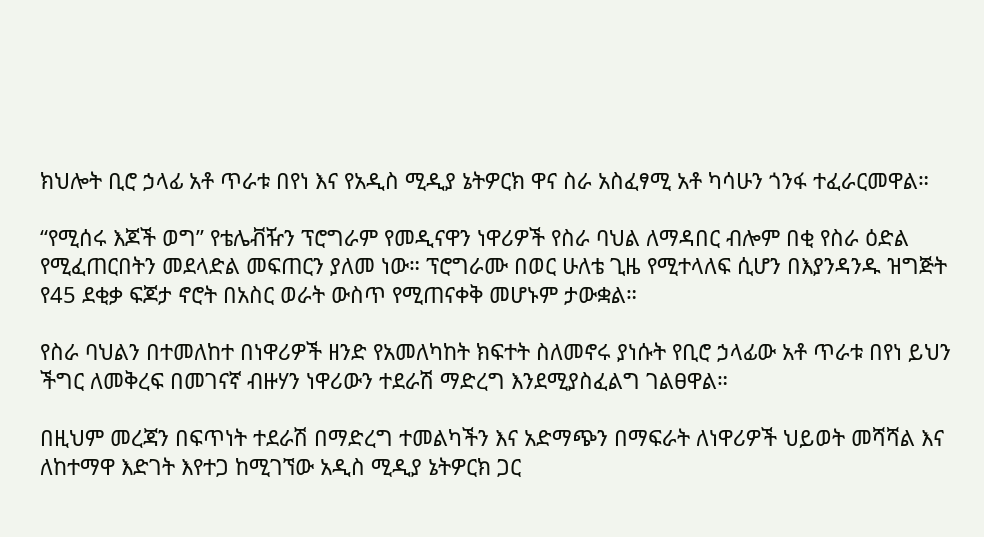ክህሎት ቢሮ ኃላፊ አቶ ጥራቱ በየነ እና የአዲስ ሚዲያ ኔትዎርክ ዋና ስራ አስፈፃሚ አቶ ካሳሁን ጎንፋ ተፈራርመዋል።

“የሚሰሩ እጆች ወግ” የቴሌቭዥን ፕሮግራም የመዲናዋን ነዋሪዎች የስራ ባህል ለማዳበር ብሎም በቂ የስራ ዕድል የሚፈጠርበትን መደላድል መፍጠርን ያለመ ነው። ፕሮግራሙ በወር ሁለቴ ጊዜ የሚተላለፍ ሲሆን በእያንዳንዱ ዝግጅት የ45 ደቂቃ ፍጆታ ኖሮት በአስር ወራት ውስጥ የሚጠናቀቅ መሆኑም ታውቋል።

የስራ ባህልን በተመለከተ በነዋሪዎች ዘንድ የአመለካከት ክፍተት ስለመኖሩ ያነሱት የቢሮ ኃላፊው አቶ ጥራቱ በየነ ይህን ችግር ለመቅረፍ በመገናኛ ብዙሃን ነዋሪውን ተደራሽ ማድረግ እንደሚያስፈልግ ገልፀዋል።

በዚህም መረጃን በፍጥነት ተደራሽ በማድረግ ተመልካችን እና አድማጭን በማፍራት ለነዋሪዎች ህይወት መሻሻል እና ለከተማዋ እድገት እየተጋ ከሚገኘው አዲስ ሚዲያ ኔትዎርክ ጋር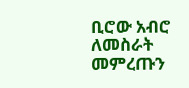ቢሮው አብሮ ለመስራት መምረጡን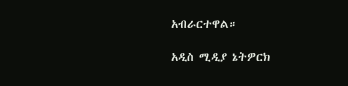አብራርተዋል።

አዲስ ሚዲያ ኔትዎርክ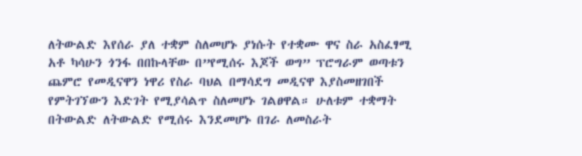ለትውልድ እየሰራ ያለ ተቋም ስለመሆኑ ያነሱት የተቋሙ ዋና ስራ አስፈፃሚ አቶ ካሳሁን ጎንፋ በበኩላቸው በ”የሚሰሩ እጆች ወግ” ፕሮግራም ወጣቱን ጨምሮ የመዲናዋን ነዋሪ የስራ ባህል በማሳደግ መዲናዋ እያስመዘገበች የምትገኘውን እድገት የሚያሳልጥ ስለመሆኑ ገልፀዋል። ሁለቱም ተቋማት በትውልድ ለትውልድ የሚሰሩ እንደመሆኑ በገራ ለመስራት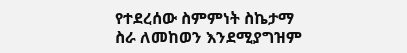የተደረሰው ስምምነት ስኬታማ ስራ ለመከወን እንደሚያግዝም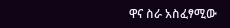ዋና ስራ አስፈፃሚው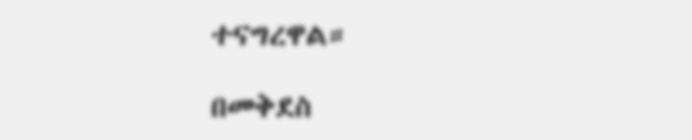ተናግረዋል።

በመቅደስ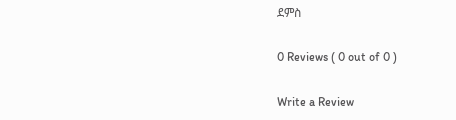ደምስ

0 Reviews ( 0 out of 0 )

Write a Review